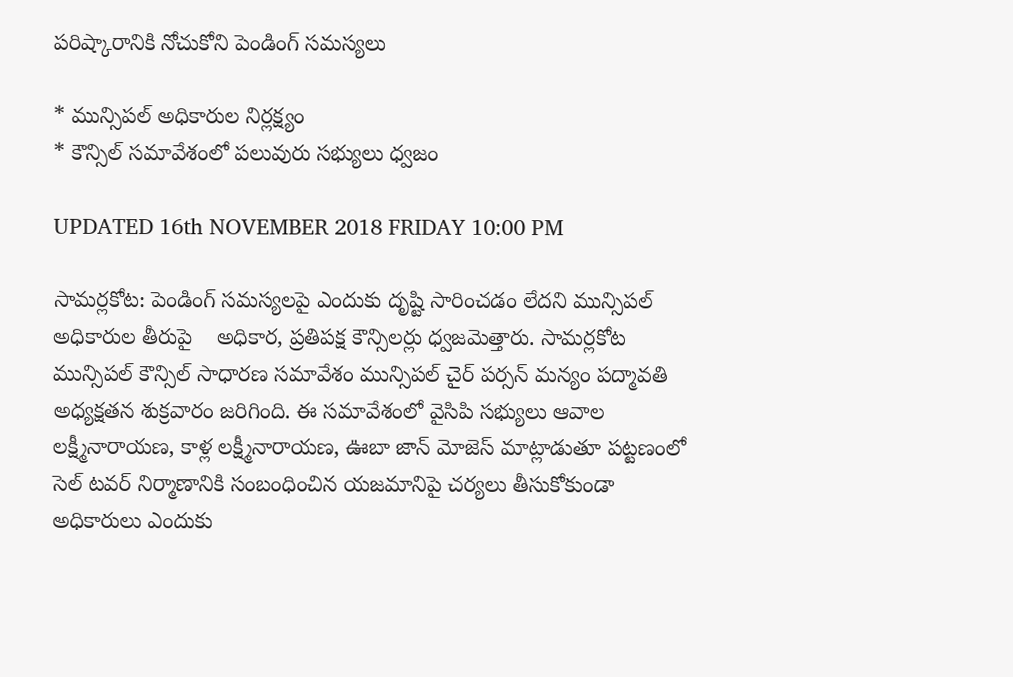పరిష్కారానికి నోచుకోని పెండింగ్ సమస్యలు

* మున్సిపల్ అధికారుల నిర్లక్ష్యం
* కౌన్సిల్ సమావేశంలో పలువురు సభ్యులు ధ్వజం

UPDATED 16th NOVEMBER 2018 FRIDAY 10:00 PM

సామర్లకోట: పెండింగ్ సమస్యలపై ఎందుకు దృష్టి సారించడం లేదని మున్సిపల్ అధికారుల తీరుపై    అధికార, ప్రతిపక్ష కౌన్సిలర్లు ధ్వజమెత్తారు. సామర్లకోట మున్సిపల్ కౌన్సిల్ సాధారణ సమావేశం మున్సిపల్ చైర్ పర్సన్ మన్యం పద్మావతి అధ్యక్షతన శుక్రవారం జరిగింది. ఈ సమావేశంలో వైసిపి సభ్యులు ఆవాల లక్ష్మీనారాయణ, కాళ్ల లక్ష్మీనారాయణ, ఊబా జాన్ మోజెస్ మాట్లాడుతూ పట్టణంలో సెల్ టవర్ నిర్మాణానికి సంబంధించిన యజమానిపై చర్యలు తీసుకోకుండా అధికారులు ఎందుకు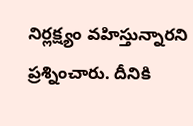నిర్లక్ష్యం వహిస్తున్నారని ప్రశ్నించారు. దీనికి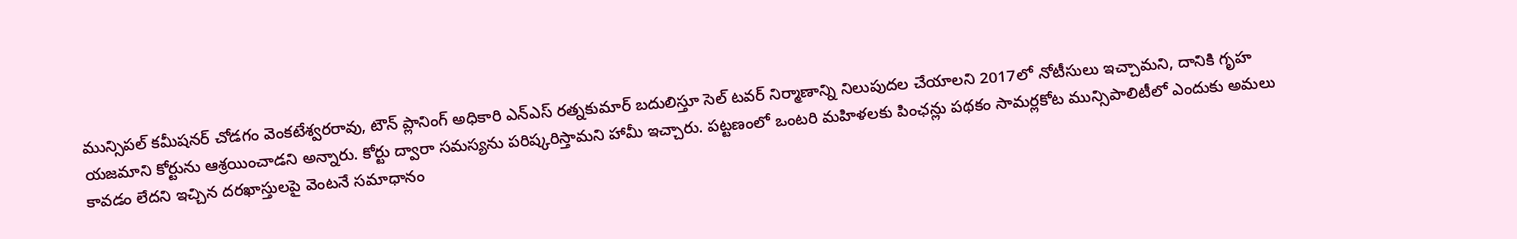మున్సిపల్ కమీషనర్ చోడగం వెంకటేశ్వరరావు, టౌన్ ప్లానింగ్ అధికారి ఎన్ఎస్ రత్నకుమార్ బదులిస్తూ సెల్ టవర్ నిర్మాణాన్ని నిలుపుదల చేయాలని 2017లో నోటీసులు ఇచ్చామని, దానికి గృహ యజమాని కోర్టును ఆశ్రయించాడని అన్నారు. కోర్టు ద్వారా సమస్యను పరిష్కరిస్తామని హామీ ఇచ్చారు. పట్టణంలో ఒంటరి మహిళలకు పింఛన్లు పథకం సామర్లకోట మున్సిపాలిటీలో ఎందుకు అమలు కావడం లేదని ఇచ్చిన దరఖాస్తులపై వెంటనే సమాధానం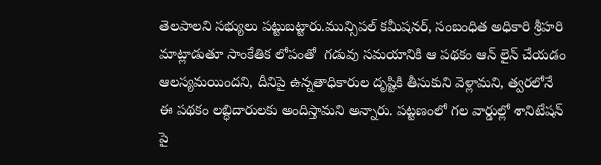తెలపాలని సభ్యులు పట్టుబట్టారు.మున్సిపల్ కమీషనర్, సంబంధిత అధికారి శ్రీహరి మాట్లాడుతూ సాంకేతిక లోపంతో  గడువు సమయానికి ఆ పథకం ఆన్ లైన్ చేయడం ఆలస్యమయిందని, దీనిపై ఉన్నతాధికారుల దృష్టికి తీసుకుని వెళ్లామని, త్వరలోనే ఈ పథకం లబ్ధిదారులకు అందిస్తామని అన్నారు. పట్టణంలో గల వార్డుల్లో శానిటేషన్ పై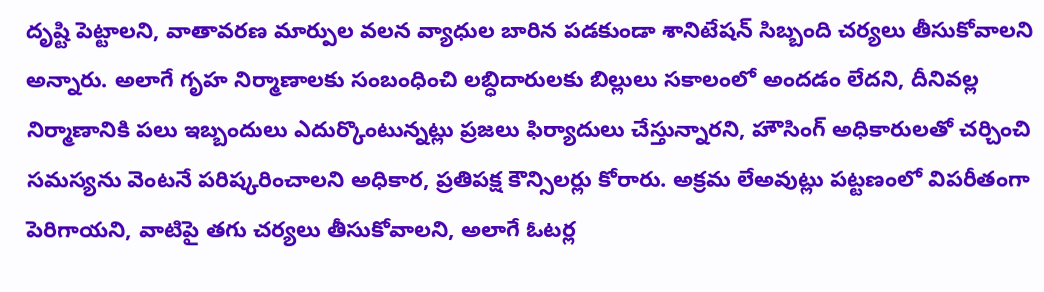దృష్టి పెట్టాలని, వాతావరణ మార్పుల వలన వ్యాధుల బారిన పడకుండా శానిటేషన్ సిబ్బంది చర్యలు తీసుకోవాలని అన్నారు. అలాగే గృహ నిర్మాణాలకు సంబంధించి లబ్ధిదారులకు బిల్లులు సకాలంలో అందడం లేదని, దీనివల్ల నిర్మాణానికి పలు ఇబ్బందులు ఎదుర్కొంటున్నట్లు ప్రజలు ఫిర్యాదులు చేస్తున్నారని, హౌసింగ్ అధికారులతో చర్చించి సమస్యను వెంటనే పరిష్కరించాలని అధికార, ప్రతిపక్ష కౌన్సిలర్లు కోరారు. అక్రమ లేఅవుట్లు పట్టణంలో విపరీతంగా పెరిగాయని, వాటిపై తగు చర్యలు తీసుకోవాలని, అలాగే ఓటర్ల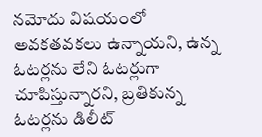నమోదు విషయంలో అవకతవకలు ఉన్నాయని, ఉన్న ఓటర్లను లేని ఓటర్లుగా చూపిస్తున్నారని, బ్రతికున్న ఓటర్లను డిలీట్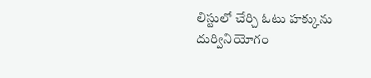లిస్టులో చేర్చి ఓటు హక్కును దుర్వినియోగం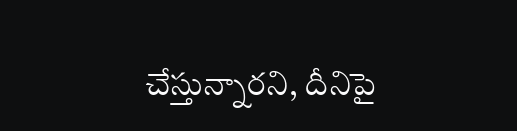చేస్తున్నారని, దీనిపై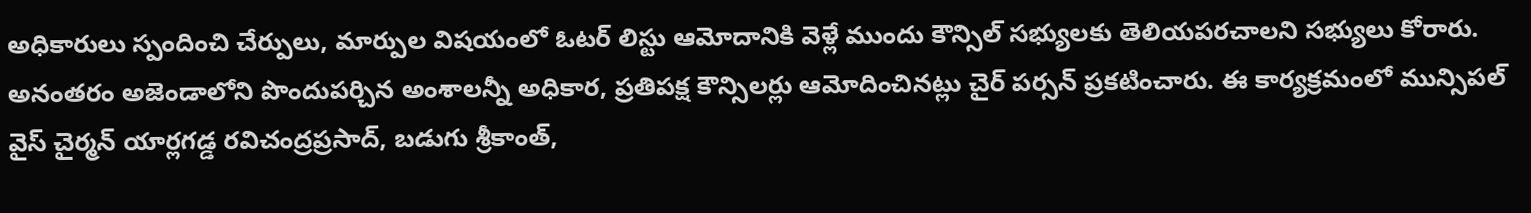అధికారులు స్పందించి చేర్పులు, మార్పుల విషయంలో ఓటర్ లిస్టు ఆమోదానికి వెళ్లే ముందు కౌన్సిల్ సభ్యులకు తెలియపరచాలని సభ్యులు కోరారు. అనంతరం అజెండాలోని పొందుపర్చిన అంశాలన్నీ అధికార, ప్రతిపక్ష కౌన్సిలర్లు ఆమోదించినట్లు చైర్ పర్సన్ ప్రకటించారు. ఈ కార్యక్రమంలో మున్సిపల్ వైస్ చైర్మన్ యార్లగడ్డ రవిచంద్రప్రసాద్, బడుగు శ్రీకాంత్,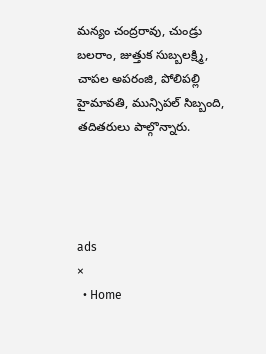మన్యం చంద్రరావు, చుండ్రు బలరాం, జుత్తుక సుబ్బలక్ష్మి, చాపల అపరంజి, పోలిపల్లి హైమావతి, మున్సిపల్ సిబ్బంది, తదితరులు పాల్గొన్నారు.




ads
×
  • Home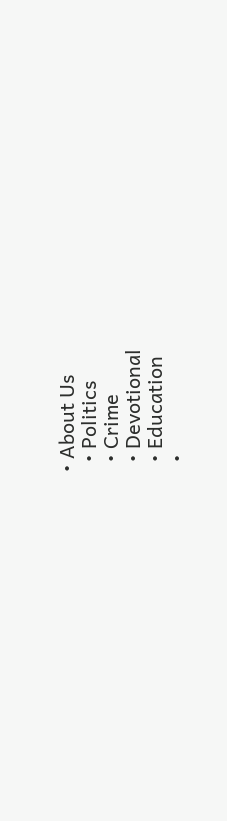• About Us
  • Politics
  • Crime
  • Devotional
  • Education
  •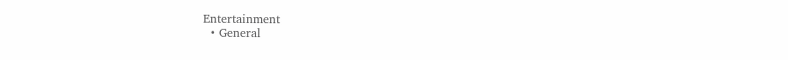Entertainment
  • General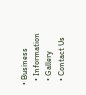• Business
  • Information
  • Gallery
  • Contact Us